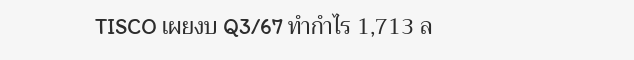TISCO เผยงบ Q3/67 ทำกำไร 1,713 ล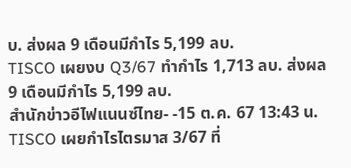บ. ส่งผล 9 เดือนมีกำไร 5,199 ลบ.
TISCO เผยงบ Q3/67 ทำกำไร 1,713 ลบ. ส่งผล 9 เดือนมีกำไร 5,199 ลบ.
สำนักข่าวอีไฟแนนซ์ไทย- -15 ต.ค. 67 13:43 น.
TISCO เผยกำไรไตรมาส 3/67 ที่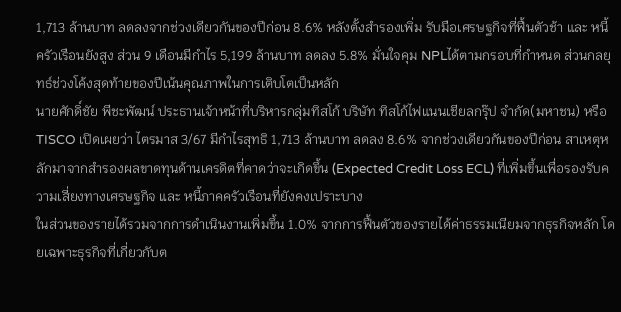1,713 ล้านบาท ลดลงจากช่วงเดียวกันของปีก่อน 8.6% หลังตั้งสำรองเพิ่ม รับมือเศรษฐกิจที่ฟื้นตัวช้า และ หนี้ครัวเรือนยังสูง ส่วน 9 เดือนมีกำไร 5,199 ล้านบาท ลดลง 5.8% มั่นใจคุม NPLได้ตามกรอบที่กำหนด ส่วนกลยุทธ์ช่วงโค้งสุดท้ายของปีเน้นคุณภาพในการเติบโตเป็นหลัก
นายศักดิ์ชัย พีชะพัฒน์ ประธานเจ้าหน้าที่บริหารกลุ่มทิสโก้ บริษัท ทิสโก้ไฟแนนเชียลกรุ๊ป จำกัด(มหาชน) หรือ TISCO เปิดเผยว่า ไตรมาส 3/67 มีกำไรสุทธิ 1,713 ล้านบาท ลดลง 8.6% จากช่วงเดียวกันของปีก่อน สาเหตุหลักมาจากสำรองผลขาดทุนด้านเครดิตที่คาดว่าจะเกิดขึ้น (Expected Credit Loss ECL) ที่เพิ่มขึ้นเพื่อรองรับความเสี่ยงทางเศรษฐกิจ และ หนี้ภาคครัวเรือนที่ยังคงเปราะบาง
ในส่วนของรายได้รวมจากการดำเนินงานเพิ่มขึ้น 1.0% จากการฟื้นตัวของรายได้ค่าธรรมเนียมจากธุรกิจหลัก โดยเฉพาะธุรกิจที่เกี่ยวกับต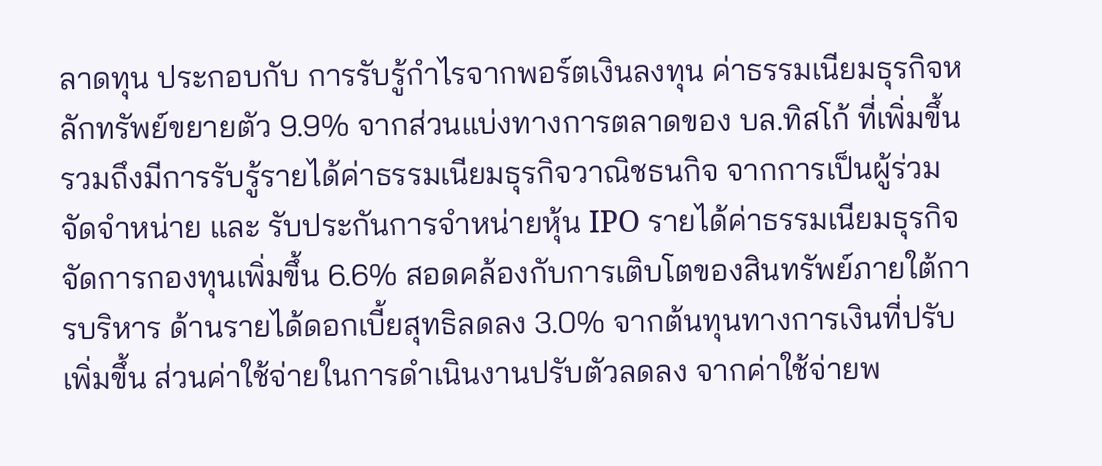ลาดทุน ประกอบกับ การรับรู้กำไรจากพอร์ตเงินลงทุน ค่าธรรมเนียมธุรกิจหลักทรัพย์ขยายตัว 9.9% จากส่วนแบ่งทางการตลาดของ บล.ทิสโก้ ที่เพิ่มขึ้น
รวมถึงมีการรับรู้รายได้ค่าธรรมเนียมธุรกิจวาณิชธนกิจ จากการเป็นผู้ร่วมจัดจำหน่าย และ รับประกันการจำหน่ายหุ้น IPO รายได้ค่าธรรมเนียมธุรกิจจัดการกองทุนเพิ่มขึ้น 6.6% สอดคล้องกับการเติบโตของสินทรัพย์ภายใต้การบริหาร ด้านรายได้ดอกเบี้ยสุทธิลดลง 3.0% จากต้นทุนทางการเงินที่ปรับเพิ่มขึ้น ส่วนค่าใช้จ่ายในการดำเนินงานปรับตัวลดลง จากค่าใช้จ่ายพ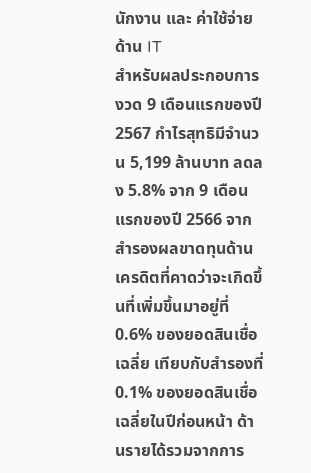นักงาน และ ค่าใช้จ่ายด้าน IT
สำหรับผลประกอบการงวด 9 เดือนแรกของปี 2567 กำไรสุทธิมีจำนวน 5,199 ล้านบาท ลดลง 5.8% จาก 9 เดือนแรกของปี 2566 จากสำรองผลขาดทุนด้านเครดิตที่คาดว่าจะเกิดขึ้นที่เพิ่มขึ้นมาอยู่ที่ 0.6% ของยอดสินเชื่อเฉลี่ย เทียบกับสำรองที่ 0.1% ของยอดสินเชื่อเฉลี่ยในปีก่อนหน้า ด้านรายได้รวมจากการ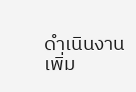ดำเนินงานเพิ่ม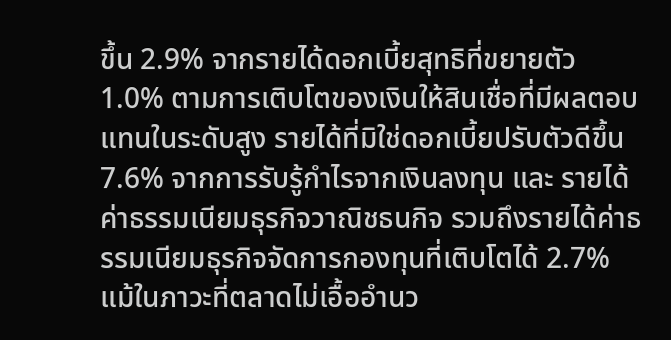ขึ้น 2.9% จากรายได้ดอกเบี้ยสุทธิที่ขยายตัว 1.0% ตามการเติบโตของเงินให้สินเชื่อที่มีผลตอบแทนในระดับสูง รายได้ที่มิใช่ดอกเบี้ยปรับตัวดีขึ้น 7.6% จากการรับรู้กำไรจากเงินลงทุน และ รายได้ค่าธรรมเนียมธุรกิจวาณิชธนกิจ รวมถึงรายได้ค่าธรรมเนียมธุรกิจจัดการกองทุนที่เติบโตได้ 2.7% แม้ในภาวะที่ตลาดไม่เอื้ออำนว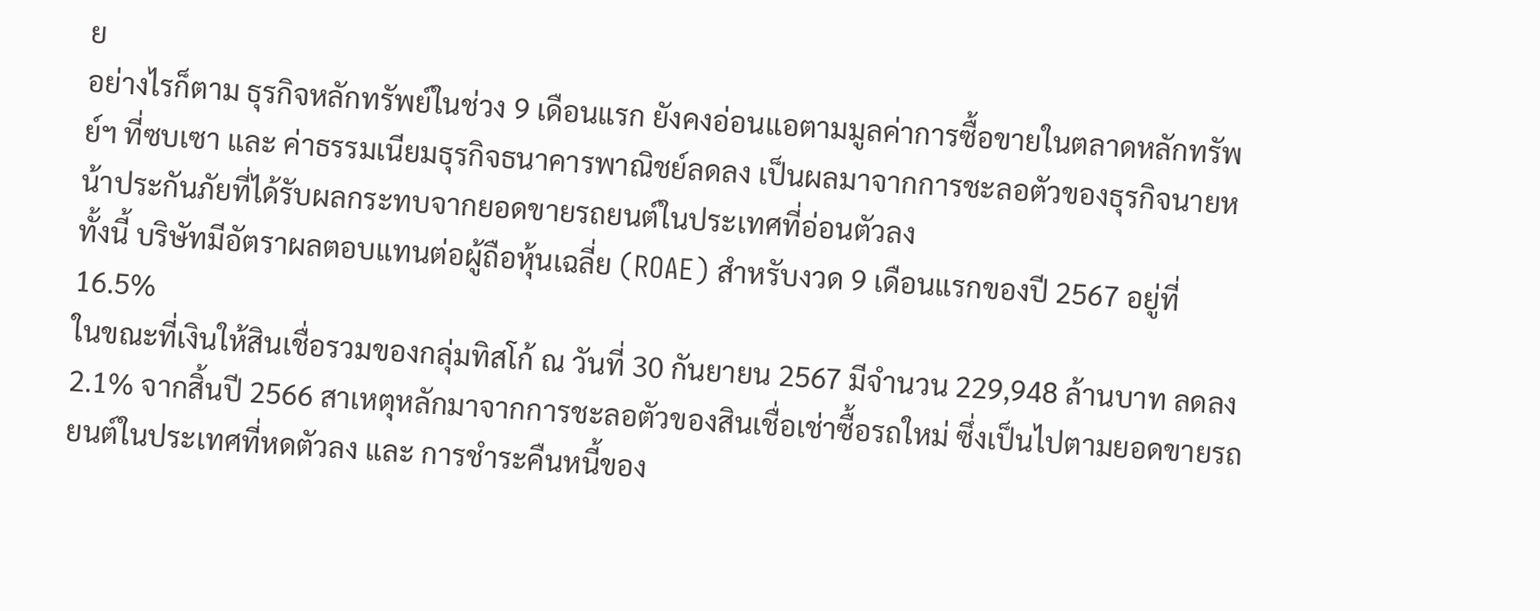ย
อย่างไรก็ตาม ธุรกิจหลักทรัพย์ในช่วง 9 เดือนแรก ยังคงอ่อนแอตามมูลค่าการซื้อขายในตลาดหลักทรัพย์ฯ ที่ซบเซา และ ค่าธรรมเนียมธุรกิจธนาคารพาณิชย์ลดลง เป็นผลมาจากการชะลอตัวของธุรกิจนายหน้าประกันภัยที่ได้รับผลกระทบจากยอดขายรถยนต์ในประเทศที่อ่อนตัวลง
ทั้งนี้ บริษัทมีอัตราผลตอบแทนต่อผู้ถือหุ้นเฉลี่ย (ROAE) สำหรับงวด 9 เดือนแรกของปี 2567 อยู่ที่ 16.5%
ในขณะที่เงินให้สินเชื่อรวมของกลุ่มทิสโก้ ณ วันที่ 30 กันยายน 2567 มีจำนวน 229,948 ล้านบาท ลดลง 2.1% จากสิ้นปี 2566 สาเหตุหลักมาจากการชะลอตัวของสินเชื่อเช่าซื้อรถใหม่ ซึ่งเป็นไปตามยอดขายรถยนต์ในประเทศที่หดตัวลง และ การชำระคืนหนี้ของ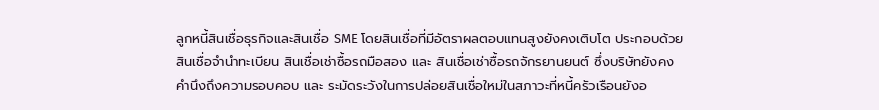ลูกหนี้สินเชื่อธุรกิจและสินเชื่อ SME โดยสินเชื่อที่มีอัตราผลตอบแทนสูงยังคงเติบโต ประกอบด้วย สินเชื่อจำนำทะเบียน สินเชื่อเช่าซื้อรถมือสอง และ สินเชื่อเช่าซื้อรถจักรยานยนต์ ซึ่งบริษัทยังคงคำนึงถึงความรอบคอบ และ ระมัดระวังในการปล่อยสินเชื่อใหม่ในสภาวะที่หนี้ครัวเรือนยังอ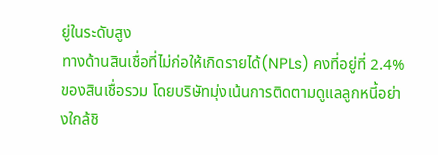ยู่ในระดับสูง
ทางด้านสินเชื่อที่ไม่ก่อให้เกิดรายได้(NPLs) คงที่อยู่ที่ 2.4% ของสินเชื่อรวม โดยบริษัทมุ่งเน้นการติดตามดูแลลูกหนี้อย่างใกล้ชิ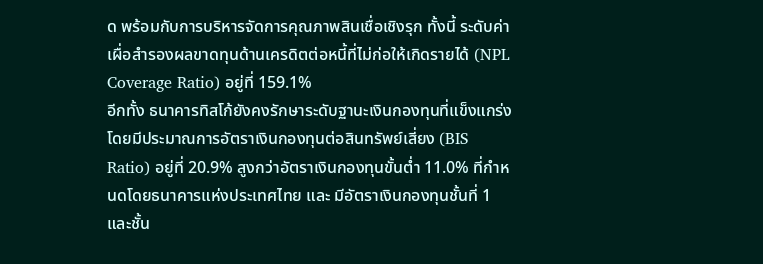ด พร้อมกับการบริหารจัดการคุณภาพสินเชื่อเชิงรุก ทั้งนี้ ระดับค่าเผื่อสำรองผลขาดทุนด้านเครดิตต่อหนี้ที่ไม่ก่อให้เกิดรายได้ (NPL Coverage Ratio) อยู่ที่ 159.1%
อีกทั้ง ธนาคารทิสโก้ยังคงรักษาระดับฐานะเงินกองทุนที่แข็งแกร่ง โดยมีประมาณการอัตราเงินกองทุนต่อสินทรัพย์เสี่ยง (BIS Ratio) อยู่ที่ 20.9% สูงกว่าอัตราเงินกองทุนขั้นต่ำ 11.0% ที่กำหนดโดยธนาคารแห่งประเทศไทย และ มีอัตราเงินกองทุนชั้นที่ 1 และชั้น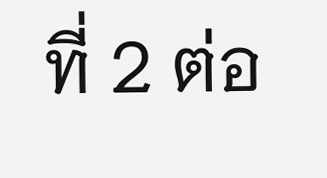ที่ 2 ต่อ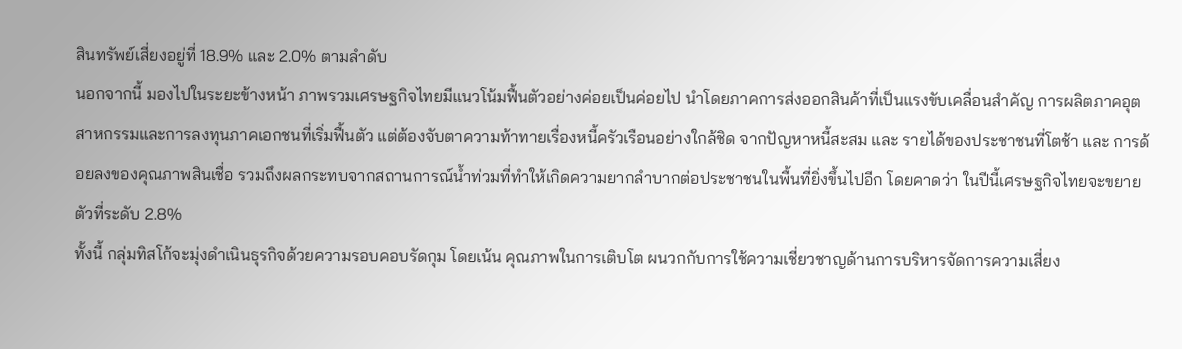สินทรัพย์เสี่ยงอยู่ที่ 18.9% และ 2.0% ตามลำดับ
นอกจากนี้ มองไปในระยะข้างหน้า ภาพรวมเศรษฐกิจไทยมีแนวโน้มฟื้นตัวอย่างค่อยเป็นค่อยไป นำโดยภาคการส่งออกสินค้าที่เป็นแรงขับเคลื่อนสำคัญ การผลิตภาคอุตสาหกรรมและการลงทุนภาคเอกชนที่เริ่มฟื้นตัว แต่ต้องจับตาความท้าทายเรื่องหนี้ครัวเรือนอย่างใกล้ชิด จากปัญหาหนี้สะสม และ รายได้ของประชาชนที่โตช้า และ การด้อยลงของคุณภาพสินเชื่อ รวมถึงผลกระทบจากสถานการณ์น้ำท่วมที่ทำให้เกิดความยากลำบากต่อประชาชนในพื้นที่ยิ่งขึ้นไปอีก โดยคาดว่า ในปีนี้เศรษฐกิจไทยจะขยายตัวที่ระดับ 2.8%
ทั้งนี้ กลุ่มทิสโก้จะมุ่งดำเนินธุรกิจด้วยความรอบคอบรัดกุม โดยเน้น คุณภาพในการเติบโต ผนวกกับการใช้ความเชี่ยวชาญด้านการบริหารจัดการความเสี่ยง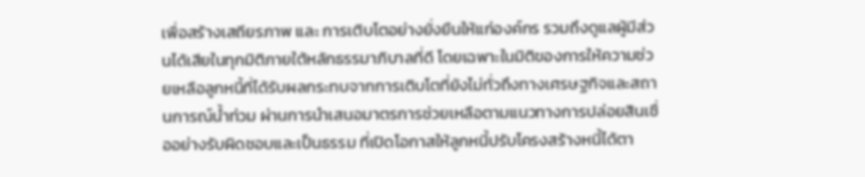เพื่อสร้างเสถียรภาพ และ การเติบโตอย่างยั่งยืนให้แก่องค์กร รวมถึงดูแลผู้มีส่วนได้เสียในทุกมิติภายใต้หลักธรรมาภิบาลที่ดี โดยเฉพาะในมิติของการให้ความช่วยเหลือลูกหนี้ที่ได้รับผลกระทบจากการเติบโตที่ยังไม่ทั่วถึงทางเศรษฐกิจและสถานการณ์น้ำท่วม ผ่านการนำเสนอมาตรการช่วยเหลือตามแนวทางการปล่อยสินเชื่ออย่างรับผิดชอบและเป็นธรรม ที่เปิดโอกาสให้ลูกหนี้ปรับโครงสร้างหนี้ได้ตา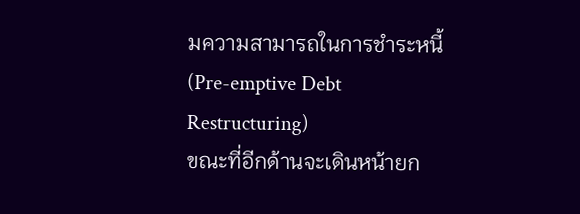มความสามารถในการชำระหนี้(Pre-emptive Debt Restructuring)
ขณะที่อีกด้านจะเดินหน้ายก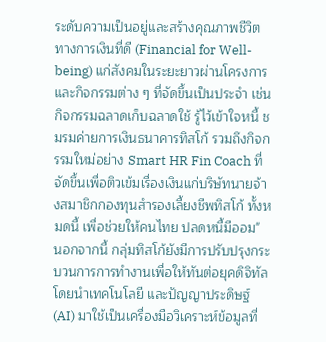ระดับความเป็นอยู่และสร้างคุณภาพชีวิตทางการเงินที่ดี (Financial for Well-being) แก่สังคมในระยะยาวผ่านโครงการและกิจกรรมต่าง ๆ ที่จัดขึ้นเป็นประจำ เช่น กิจกรรมฉลาดเก็บฉลาดใช้ รู้ไว้เข้าใจหนี้ ชมรมค่ายการเงินธนาคารทิสโก้ รวมถึงกิจกรรมใหม่อย่าง Smart HR Fin Coach ที่จัดขึ้นเพื่อติวเข้มเรื่องเงินแก่บริษัทนายจ้างสมาชิกกองทุนสำรองเลี้ยงชีพทิสโก้ ทั้งหมดนี้ เพื่อช่วยให้คนไทย ปลดหนี้มีออม"
นอกจากนี้ กลุ่มทิสโก้ยังมีการปรับปรุงกระบวนการการทำงานเพื่อให้ทันต่อยุคดิจิทัล โดยนำเทคโนโลยี และปัญญาประดิษฐ์ (AI) มาใช้เป็นเครื่องมือวิเคราะห์ข้อมูลที่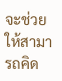จะช่วยให้สามารถคิด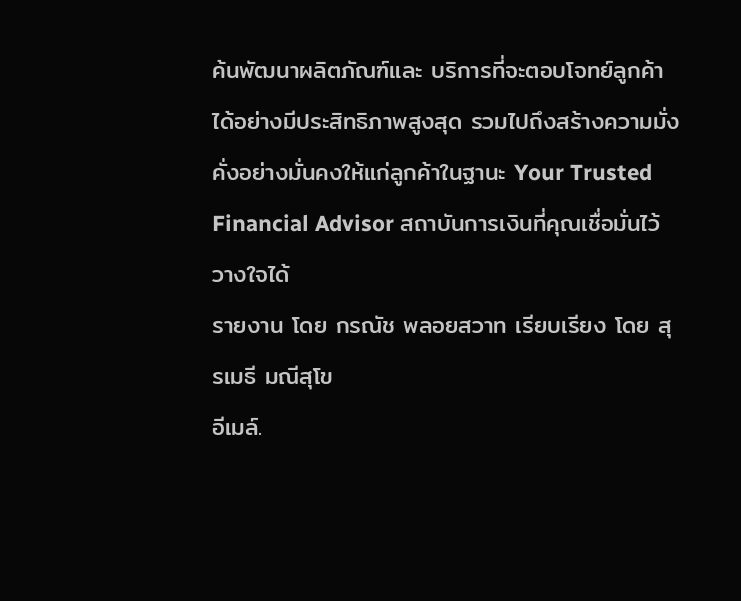ค้นพัฒนาผลิตภัณฑ์และ บริการที่จะตอบโจทย์ลูกค้าได้อย่างมีประสิทธิภาพสูงสุด รวมไปถึงสร้างความมั่งคั่งอย่างมั่นคงให้แก่ลูกค้าในฐานะ Your Trusted Financial Advisor สถาบันการเงินที่คุณเชื่อมั่นไว้วางใจได้
รายงาน โดย กรณัช พลอยสวาท เรียบเรียง โดย สุรเมธี มณีสุโข
อีเมล์.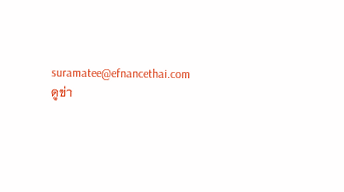suramatee@efnancethai.com
ดูข่า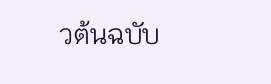วต้นฉบับ